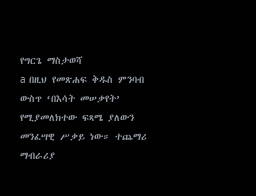የግርጌ ማስታወሻ
a በዚህ የመጽሐፍ ቅዱስ ምንባብ ውስጥ ‘በእሳት መሠቃየት’ የሚያመለክተው ፍጻሜ ያለውን መንፈሣዊ ሥቃይ ነው። ተጨማሪ ማብራሪያ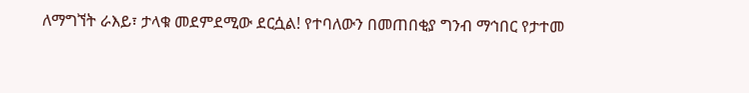ለማግኘት ራእይ፣ ታላቁ መደምደሚው ደርሷል! የተባለውን በመጠበቂያ ግንብ ማኅበር የታተመ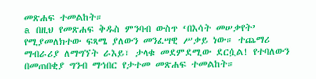መጽሐፍ ተመልከት።
a በዚህ የመጽሐፍ ቅዱስ ምንባብ ውስጥ ‘በእሳት መሠቃየት’ የሚያመለክተው ፍጻሜ ያለውን መንፈሣዊ ሥቃይ ነው። ተጨማሪ ማብራሪያ ለማግኘት ራእይ፣ ታላቁ መደምደሚው ደርሷል! የተባለውን በመጠበቂያ ግንብ ማኅበር የታተመ መጽሐፍ ተመልከት።